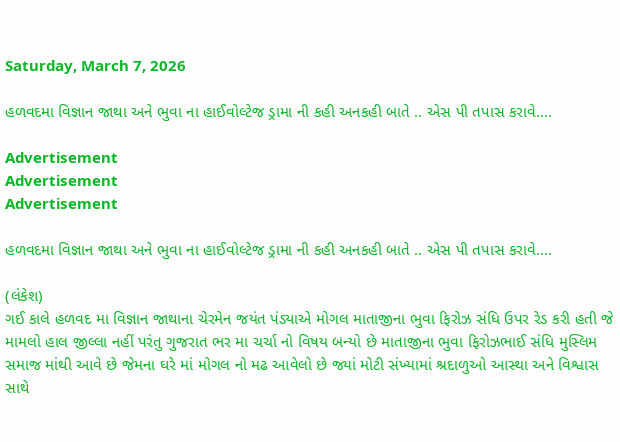Saturday, March 7, 2026

હળવદમા વિજ્ઞાન જાથા અને ભુવા ના હાઈવોલ્ટેજ ડ્રામા ની કહી અનકહી બાતે .. એસ પી તપાસ કરાવે….

Advertisement
Advertisement
Advertisement

હળવદમા વિજ્ઞાન જાથા અને ભુવા ના હાઈવોલ્ટેજ ડ્રામા ની કહી અનકહી બાતે .. એસ પી તપાસ કરાવે….

(લંકેશ)
ગઈ કાલે હળવદ મા વિજ્ઞાન જાથાના ચેરમેન જયંત પંડ્યાએ મોગલ માતાજીના ભુવા ફિરોઝ સંધિ ઉપર રેડ કરી હતી જે મામલો હાલ જીલ્લા નહીં પરંતુ ગુજરાત ભર મા ચર્ચા નો વિષય બન્યો છે માતાજીના ભુવા ફિરોઝભાઈ સંધિ મુસ્લિમ સમાજ માંથી આવે છે જેમના ઘરે માં મોગલ નો મઢ આવેલો છે જ્યાં મોટી સંખ્યામાં શ્રદાળુઓ આસ્થા અને વિશ્વાસ સાથે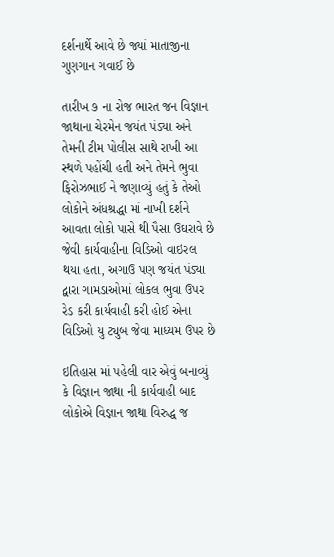દર્શનાર્થે આવે છે જ્યાં માતાજીના ગુણગાન ગવાઈ છે

તારીખ ૭ ના રોજ ભારત જન વિજ્ઞાન જાથાના ચેરમેન જયંત પંડ્યા અને તેમની ટીમ પોલીસ સાથે રાખી આ સ્થળે પહોંચી હતી અને તેમને ભુવા ફિરોઝભાઈ ને જણાવ્યું હતું કે તેઓ લોકોને અંધશ્રદ્ધા માં નાખી દર્શને આવતા લોકો પાસે થી પૈસા ઉઘરાવે છે જેવી કાર્યવાહીના વિડિઓ વાઇરલ થયા હતા, અગાઉ પણ જયંત પંડ્યા દ્વારા ગામડાઓમાં લોકલ ભુવા ઉપર રેડ કરી કાર્યવાહી કરી હોઈ એના વિડિઓ યુ ટ્યુબ જેવા માધ્યમ ઉપર છે

ઇતિહાસ માં પહેલી વાર એવું બનાવ્યું કે વિજ્ઞાન જાથા ની કાર્યવાહી બાદ લોકોએ વિજ્ઞાન જાથા વિરુદ્ધ જ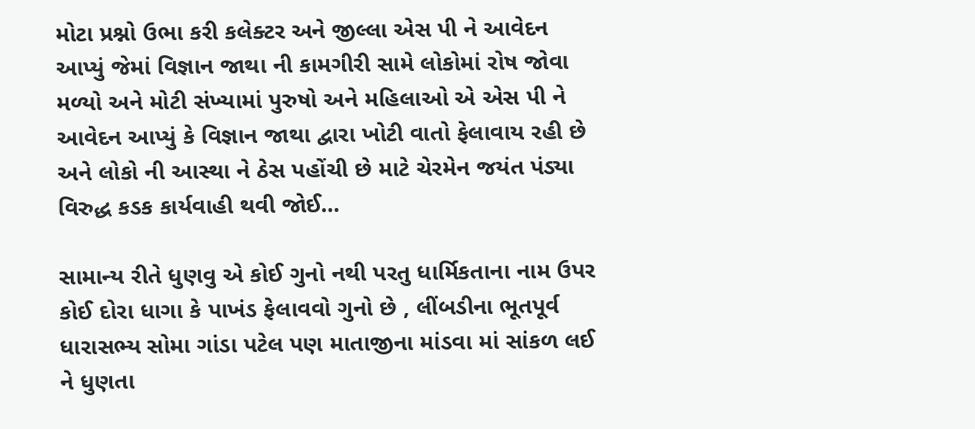મોટા પ્રશ્નો ઉભા કરી કલેક્ટર અને જીલ્લા એસ પી ને આવેદન આપ્યું જેમાં વિજ્ઞાન જાથા ની કામગીરી સામે લોકોમાં રોષ જોવા મળ્યો અને મોટી સંખ્યામાં પુરુષો અને મહિલાઓ એ એસ પી ને આવેદન આપ્યું કે વિજ્ઞાન જાથા દ્વારા ખોટી વાતો ફેલાવાય રહી છે અને લોકો ની આસ્થા ને ઠેસ પહોંચી છે માટે ચેરમેન જયંત પંડ્યા વિરુદ્ધ કડક કાર્યવાહી થવી જોઈ…

સામાન્ય રીતે ધુણવુ એ કોઈ ગુનો નથી પરતુ ધાર્મિકતાના નામ ઉપર કોઈ દોરા ધાગા કે પાખંડ ફેલાવવો ગુનો છે , લીંબડીના ભૂતપૂર્વ ધારાસભ્ય સોમા ગાંડા પટેલ પણ માતાજીના માંડવા માં સાંકળ લઈ ને ધુણતા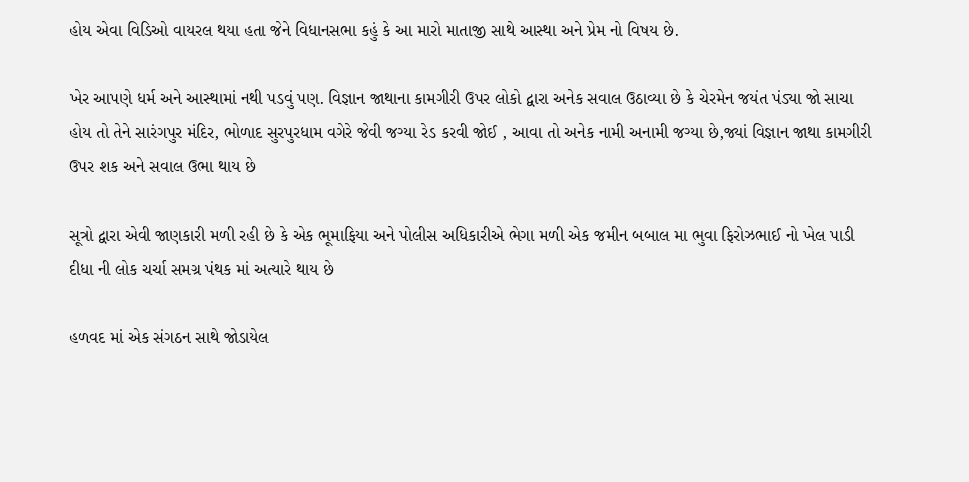હોય એવા વિડિઓ વાયરલ થયા હતા જેને વિધાનસભા કહું કે આ મારો માતાજી સાથે આસ્થા અને પ્રેમ નો વિષય છે.

ખેર આપણે ધર્મ અને આસ્થામાં નથી પડવું પણ. વિજ્ઞાન જાથાના કામગીરી ઉપર લોકો દ્વારા અનેક સવાલ ઉઠાવ્યા છે કે ચેરમેન જયંત પંડ્યા જો સાચા હોય તો તેને સારંગપુર મંદિર, ભોળાદ સુરપુરધામ વગેરે જેવી જગ્યા રેડ કરવી જોઈ , આવા તો અનેક નામી અનામી જગ્યા છે,જ્યાં વિજ્ઞાન જાથા કામગીરી ઉપર શક અને સવાલ ઉભા થાય છે

સૂત્રો દ્વારા એવી જાણકારી મળી રહી છે કે એક ભૂમાફિયા અને પોલીસ અધિકારીએ ભેગા મળી એક જમીન બબાલ મા ભુવા ફિરોઝભાઈ નો ખેલ પાડી દીધા ની લોક ચર્ચા સમગ્ર પંથક માં અત્યારે થાય છે

હળવદ માં એક સંગઠન સાથે જોડાયેલ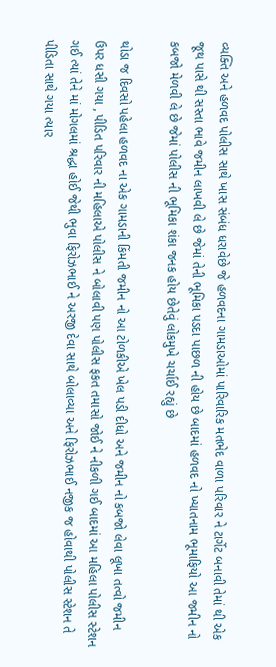વ્યક્તિ અને હળવદ પોલીસ સાથે ખાસ સંબંધ ધરાવેછે જે હળવદના ગામડાઓમાં પારિવારિક મતભેદ વાળા પરિવાર ને ટાર્ગેટ બનાવી તેમાં થી એક જૂથ પાસે થી સસ્તા ભાવે જમીન લાખવી લે છે જેમાં તેની ભૂમિકા પડદા પાછળ ની હોય છે બાદમાં હળવદ નો ખ્યાતનામ ભૂમાફિયો આ જમીન નો કબજો મેળવી લે છે જેમાં પોલીસ ની ભૂમિકા શંકા જનક હોય છેતેવું લોકમુખે ચર્ચાઈ રહ્યું છે

થોડા જ દિવસો પહેલા હળવદ ના એક ગામડાની કિંમતી જમીન નો આ ટોળકીએ ખેલ પડી દીધો અને જમીન નો કબજો લેવા લૂખા તત્વો જમીન ઉપર ધસી ગયા , પીડિત પરિવાર ની મહિલાએ પોલીસ ને બોલાવી પણ પોલીસ ફકત તમાસો જોઈ ને નીકળી ગઈ બાદમાં આ મહિલા પોલીસ સ્ટેશન ગઈ ત્યાં તેને માં મોગલમાં શ્રદ્ધા હોઈ જેથી ભુવા ફિરોઝભાઈ ને અરજી દેવા સાથે બોલાવ્યા અને ફિરોઝભાઈ નજીક જ હોવાથી પોલીસ સ્ટેશન તે પીડિતા સાથે ગયા ત્યાર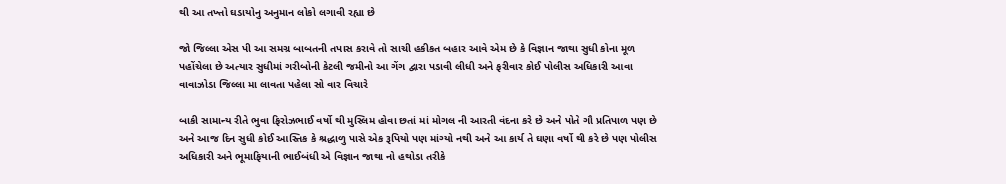થી આ તખ્તો ઘડાયોનુ અનુમાન લોકો લગાવી રહ્યા છે

જો જિલ્લા એસ પી આ સમગ્ર બાબતની તપાસ કરાવે તો સાચી હકીકત બહાર આવે એમ છે કે વિજ્ઞાન જાથા સુધી કોના મૂળ પહોંચેલા છે અત્યાર સુધીમાં ગરીબોની કેટલી જમીનો આ ગેંગ દ્વારા પડાવી લીધી અને ફરીવાર કોઈ પોલીસ અધિકારી આવા વાવાઝોડા જિલ્લા મા લાવતા પહેલા સો વાર વિચારે

બાકી સામાન્ય રીતે ભુવા ફિરોઝભાઈ વર્ષો થી મુસ્લિમ હોવા છતાં માં મોગલ ની આરતી વંદના કરે છે અને પોતે ગૌ પ્રતિપાળ પણ છે અને આજ દિન સુધી કોઈ આસ્તિક કે શ્રદ્ધાળુ પાસે એક રૂપિયો પણ માંગ્યો નથી અને આ કાર્ય તે ઘણા વર્ષો થી કરે છે પણ પોલીસ અધિકારી અને ભૂમાફિયાની ભાઈબંધી એ વિજ્ઞાન જાથા નો હથોડા તરીકે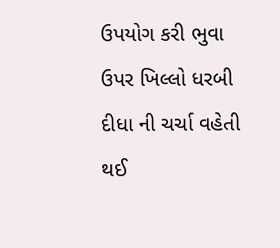ઉપયોગ કરી ભુવા ઉપર ખિલ્લો ધરબી દીધા ની ચર્ચા વહેતી થઈ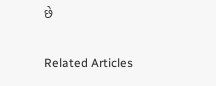છે

Related Articles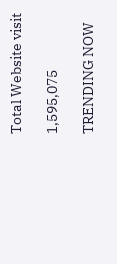Total Website visit

1,595,075

TRENDING NOW